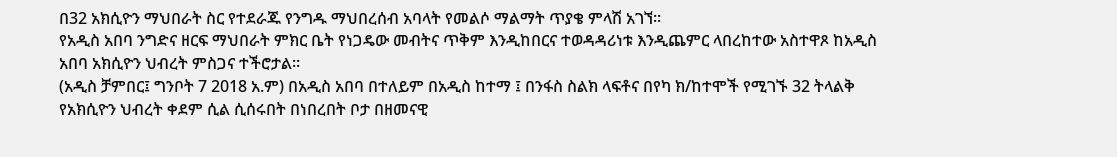በ32 አክሲዮን ማህበራት ስር የተደራጁ የንግዱ ማህበረሰብ አባላት የመልሶ ማልማት ጥያቄ ምላሽ አገኘ፡፡
የአዲስ አበባ ንግድና ዘርፍ ማህበራት ምክር ቤት የነጋዴው መብትና ጥቅም እንዲከበርና ተወዳዳሪነቱ እንዲጨምር ላበረከተው አስተዋጾ ከአዲስ አበባ አክሲዮን ህብረት ምስጋና ተችሮታል፡፡
(አዲስ ቻምበር፤ ግንቦት 7 2018 አ.ም) በአዲስ አበባ በተለይም በአዲስ ከተማ ፤ በንፋስ ስልክ ላፍቶና በየካ ክ/ከተሞች የሚገኙ 32 ትላልቅ የአክሲዮን ህብረት ቀደም ሲል ሲሰሩበት በነበረበት ቦታ በዘመናዊ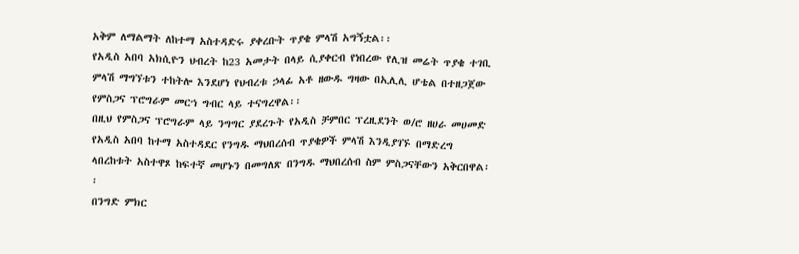አቅም ለማልማት ለከተማ አስተዳድሩ ያቀረቡት ጥያቄ ምላሽ አግኝቷል፡፡
የአዲስ አበባ አክሲዮን ህብረት ከ23 አመታት በላይ ሲያቀርብ የነበረው የሊዝ መሬት ጥያቄ ተገቢ ምላሽ ማግኘቱን ተከትሎ እንደሆነ የህብረቱ ኃላፊ አቶ ዘውዱ ግዛው በኢሊሊ ሆቴል በተዘጋጀው የምስጋና ፕሮግራም መርኀ ግብር ላይ ተናግረዋል፡፡
በዚህ የምስጋና ፕሮግራም ላይ ንግግር ያደረጉት የአዲስ ቻምበር ፕረዚደንት ወ/ሮ ዘሀራ መሀመድ የአዲስ አበባ ከተማ አስተዳደር የንግዱ ማህበረሰብ ጥያቄዎች ምላሽ እንዲያገኙ በማድረግ ላበረከቱት አስተዋጾ ከፍተኛ መሆኑን በመግለጽ በንግዱ ማህበረሰብ ስም ምስጋናቸውን አቅርበዋል፡፡
በንግድ ምክር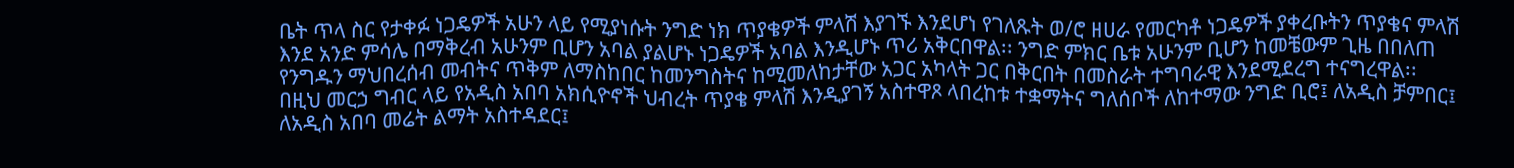ቤት ጥላ ስር የታቀፉ ነጋዴዎች አሁን ላይ የሚያነሱት ንግድ ነክ ጥያቄዎች ምላሽ እያገኙ እንደሆነ የገለጹት ወ/ሮ ዘሀራ የመርካቶ ነጋዴዎች ያቀረቡትን ጥያቄና ምላሽ እንደ አንድ ምሳሌ በማቅረብ አሁንም ቢሆን አባል ያልሆኑ ነጋዴዎች አባል እንዲሆኑ ጥሪ አቅርበዋል፡፡ ንግድ ምክር ቤቱ አሁንም ቢሆን ከመቼውም ጊዜ በበለጠ የንግዱን ማህበረሰብ መብትና ጥቅም ለማስከበር ከመንግስትና ከሚመለከታቸው አጋር አካላት ጋር በቅርበት በመስራት ተግባራዊ እንደሚደረግ ተናግረዋል፡፡
በዚህ መርኃ ግብር ላይ የአዲስ አበባ አክሲዮኖች ህብረት ጥያቄ ምላሽ እንዲያገኝ አስተዋጾ ላበረከቱ ተቋማትና ግለሰቦች ለከተማው ንግድ ቢሮ፤ ለአዲስ ቻምበር፤ ለአዲስ አበባ መሬት ልማት አስተዳደር፤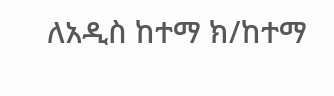ለአዲስ ከተማ ክ/ከተማ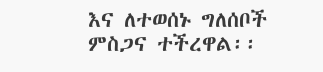እና ለተወሰኑ ግለሰቦች ምስጋና ተችረዋል፡፡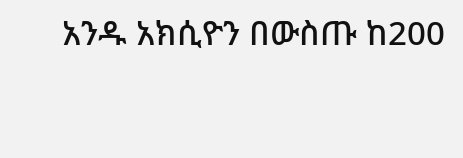አንዱ አክሲዮን በውስጡ ከ200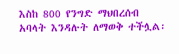እስከ 800 የንግድ ማህበረሰብ አባላት እንዳሉት ለማወቅ ተችሏል፡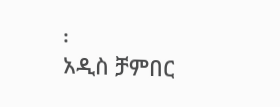፡
አዲስ ቻምበር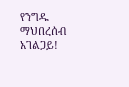የንግዱ ማህበረሰብ አገልጋይ!